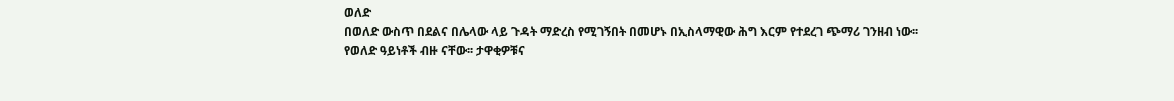ወለድ
በወለድ ውስጥ በደልና በሌላው ላይ ጉዳት ማድረስ የሚገኝበት በመሆኑ በኢስላማዊው ሕግ እርም የተደረገ ጭማሪ ገንዘብ ነው፡፡
የወለድ ዓይነቶች ብዙ ናቸው፡፡ ታዋቂዎቹና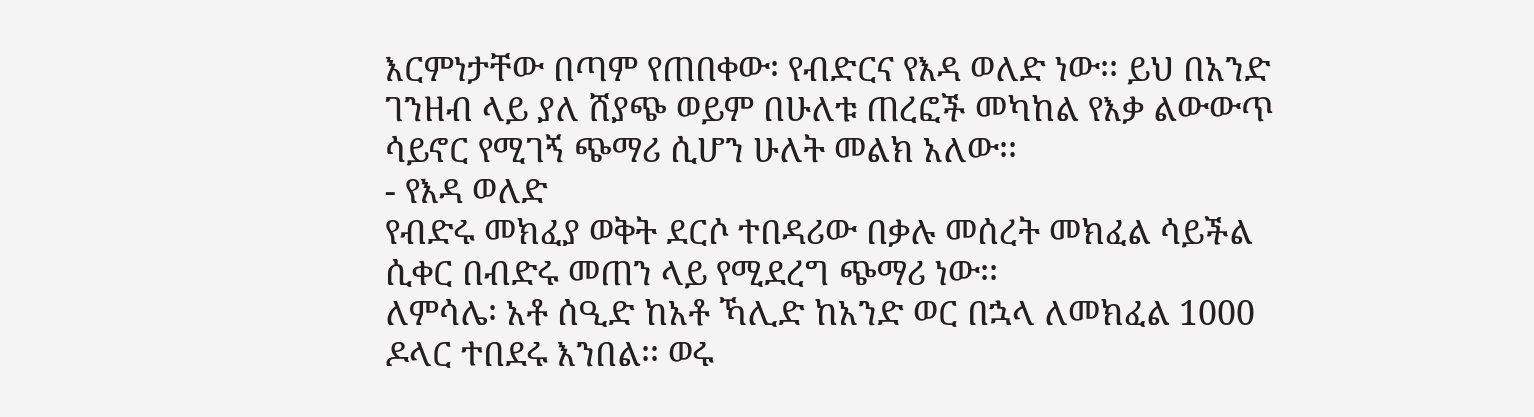እርምነታቸው በጣም የጠበቀው፡ የብድርና የእዳ ወለድ ነው፡፡ ይህ በአንድ ገንዘብ ላይ ያለ ሸያጭ ወይም በሁለቱ ጠረፎች መካከል የእቃ ልውውጥ ሳይኖር የሚገኝ ጭማሪ ሲሆን ሁለት መልክ አለው፡፡
- የእዳ ወለድ
የብድሩ መክፈያ ወቅት ደርሶ ተበዳሪው በቃሉ መሰረት መክፈል ሳይችል ሲቀር በብድሩ መጠን ላይ የሚደረግ ጭማሪ ነው፡፡
ለምሳሌ፡ አቶ ሰዒድ ከአቶ ኻሊድ ከአንድ ወር በኋላ ለመክፈል 1000 ዶላር ተበደሩ እንበል፡፡ ወሩ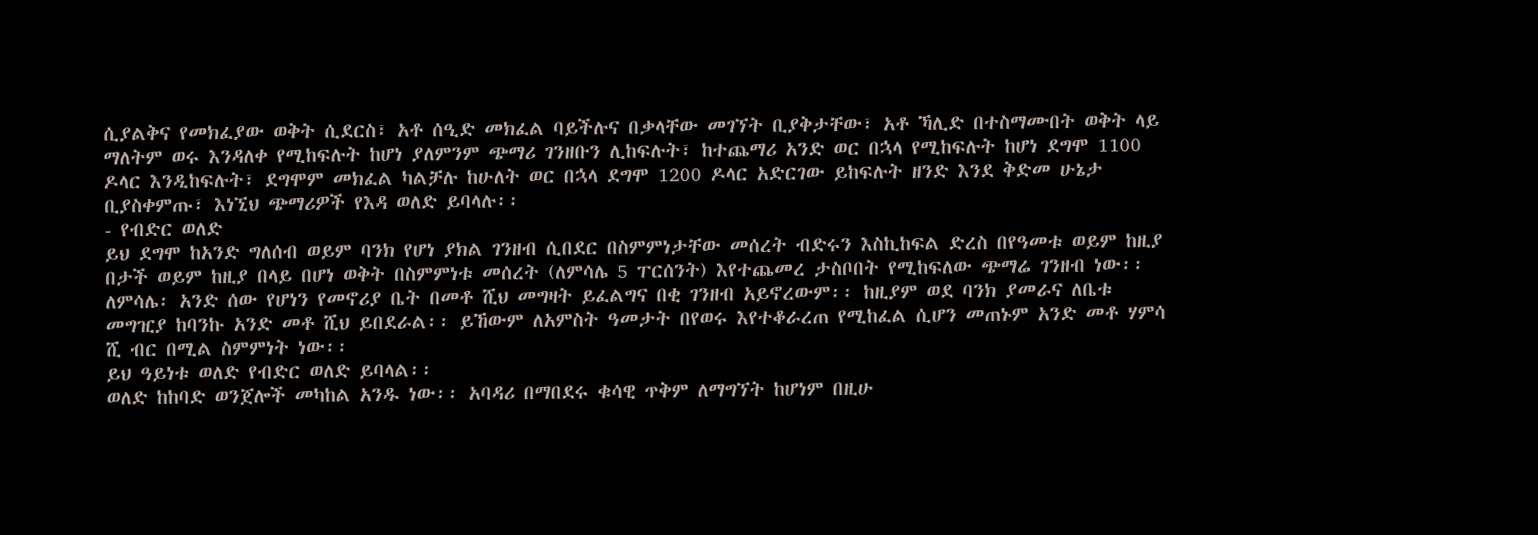ሲያልቅና የመክፈያው ወቅት ሲደርስ፣ አቶ ሰዒድ መክፈል ባይችሉና በቃላቸው መገኘት ቢያቅታቸው፣ አቶ ኻሊድ በተስማሙበት ወቅት ላይ ማለትም ወሩ እንዳለቀ የሚከፍሉት ከሆነ ያለምንም ጭማሪ ገንዘቡን ሊከፍሉት፣ ከተጨማሪ አንድ ወር በኋላ የሚከፍሉት ከሆነ ደግሞ 1100 ዶላር እንዲከፍሉት፣ ደግሞም መክፈል ካልቻሉ ከሁለት ወር በኋላ ደግሞ 1200 ዶላር አድርገው ይከፍሉት ዘንድ እንደ ቅድመ ሁኔታ ቢያስቀምጡ፣ እነኚህ ጭማሪዎች የእዳ ወለድ ይባላሉ፡፡
- የብድር ወለድ
ይህ ደግሞ ከአንድ ግለሰብ ወይም ባንክ የሆነ ያክል ገንዘብ ሲበደር በስምምነታቸው መሰረት ብድሩን እስኪከፍል ድረስ በየዓመቱ ወይም ከዚያ በታች ወይም ከዚያ በላይ በሆነ ወቅት በስምምነቱ መሰረት (ለምሳሌ 5 ፐርሰንት) እየተጨመረ ታስቦበት የሚከፍለው ጭማሬ ገንዘብ ነው፡፡
ለምሳሌ፡ አንድ ሰው የሆነን የመኖሪያ ቤት በመቶ ሺህ መግዛት ይፈልግና በቂ ገንዘብ አይኖረውም፡፡ ከዚያም ወደ ባንክ ያመራና ለቤቱ መግዢያ ከባንኩ አንድ መቶ ሺህ ይበደራል፡፡ ይኸውም ለአምስት ዓመታት በየወሩ እየተቆራረጠ የሚከፈል ሲሆን መጠኑም አንድ መቶ ሃምሳ ሺ ብር በሚል ስምምነት ነው፡፡
ይህ ዓይነቱ ወለድ የብድር ወለድ ይባላል፡፡
ወለድ ከከባድ ወንጀሎች መካከል አንዱ ነው፡፡ አባዳሪ በማበደሩ ቁሳዊ ጥቅም ለማግኘት ከሆነም በዚሁ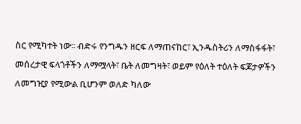ስር የሚካተት ነው፡፡ ብድሩ የንግዱን ዘርፍ ለማጠናከር፣ ኢንዱስትሪን ለማስፋፋት፣ መሰረታዊ ፍላጎቶችን ለማሟላት፣ ቤት ለመግዛት፣ ወይም የዕለት ተዕለት ፍጆታዎችን ለመግዢያ የሚውል ቢሆንም ወለድ ካለው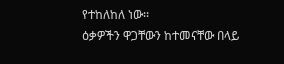የተከለከለ ነው፡፡
ዕቃዎችን ዋጋቸውን ከተመናቸው በላይ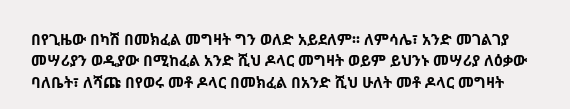በየጊዜው በካሽ በመክፈል መግዛት ግን ወለድ አይደለም፡፡ ለምሳሌ፣ አንድ መገልገያ መሣሪያን ወዲያው በሚከፈል አንድ ሺህ ዶላር መግዛት ወይም ይህንኑ መሣሪያ ለዕቃው ባለቤት፣ ለሻጩ በየወሩ መቶ ዶላር በመክፈል በአንድ ሺህ ሁለት መቶ ዶላር መግዛት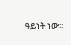ዓይነት ነው፡፡